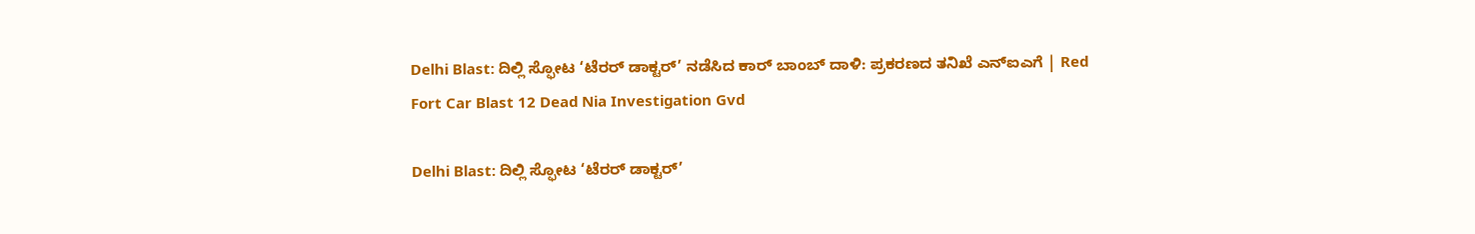Delhi Blast: ದಿಲ್ಲಿ ಸ್ಫೋಟ ‘ಟೆರರ್‌ ಡಾಕ್ಟರ್‌’ ನಡೆಸಿದ ಕಾರ್‌ ಬಾಂಬ್‌ ದಾಳಿ: ಪ್ರಕರಣದ ತನಿಖೆ ಎನ್‌ಐಎಗೆ | Red Fort Car Blast 12 Dead Nia Investigation Gvd

Delhi Blast: ದಿಲ್ಲಿ ಸ್ಫೋಟ ‘ಟೆರರ್‌ ಡಾಕ್ಟರ್‌’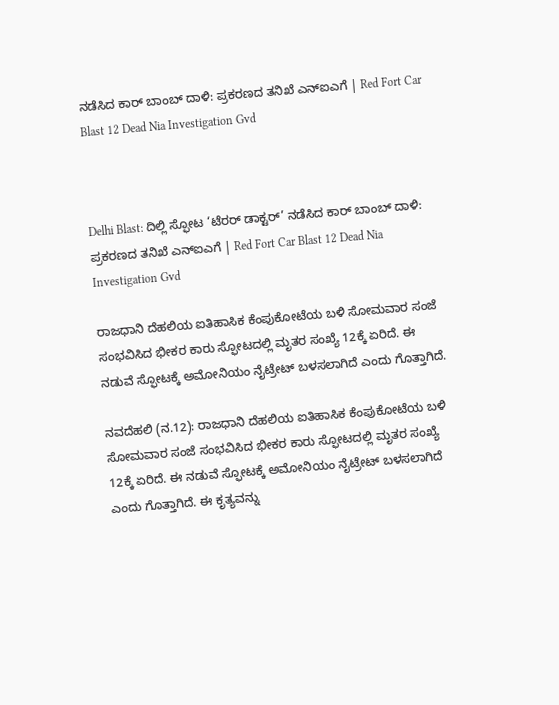ನಡೆಸಿದ ಕಾರ್‌ ಬಾಂಬ್‌ ದಾಳಿ: ಪ್ರಕರಣದ ತನಿಖೆ ಎನ್‌ಐಎಗೆ | Red Fort Car Blast 12 Dead Nia Investigation Gvd



Delhi Blast: ದಿಲ್ಲಿ ಸ್ಫೋಟ ‘ಟೆರರ್‌ ಡಾಕ್ಟರ್‌’ ನಡೆಸಿದ ಕಾರ್‌ ಬಾಂಬ್‌ ದಾಳಿ: ಪ್ರಕರಣದ ತನಿಖೆ ಎನ್‌ಐಎಗೆ | Red Fort Car Blast 12 Dead Nia Investigation Gvd

ರಾಜಧಾನಿ ದೆಹಲಿಯ ಐತಿಹಾಸಿಕ ಕೆಂಪುಕೋಟೆಯ ಬಳಿ ಸೋಮವಾರ ಸಂಜೆ ಸಂಭವಿಸಿದ ಭೀಕರ ಕಾರು ಸ್ಫೋಟದಲ್ಲಿ ಮೃತರ ಸಂಖ್ಯೆ 12ಕ್ಕೆ ಏರಿದೆ. ಈ ನಡುವೆ ಸ್ಫೋಟಕ್ಕೆ ಅಮೋನಿಯಂ ನೈಟ್ರೇಟ್‌ ಬಳಸಲಾಗಿದೆ ಎಂದು ಗೊತ್ತಾಗಿದೆ.

ನವದೆಹಲಿ (ನ.12): ರಾಜಧಾನಿ ದೆಹಲಿಯ ಐತಿಹಾಸಿಕ ಕೆಂಪುಕೋಟೆಯ ಬಳಿ ಸೋಮವಾರ ಸಂಜೆ ಸಂಭವಿಸಿದ ಭೀಕರ ಕಾರು ಸ್ಫೋಟದಲ್ಲಿ ಮೃತರ ಸಂಖ್ಯೆ 12ಕ್ಕೆ ಏರಿದೆ. ಈ ನಡುವೆ ಸ್ಫೋಟಕ್ಕೆ ಅಮೋನಿಯಂ ನೈಟ್ರೇಟ್‌ ಬಳಸಲಾಗಿದೆ ಎಂದು ಗೊತ್ತಾಗಿದೆ. ಈ ಕೃತ್ಯವನ್ನು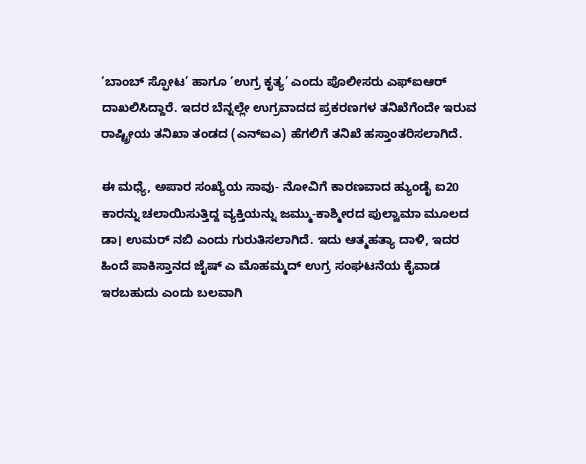‘ಬಾಂಬ್ ಸ್ಫೋಟ’ ಹಾಗೂ ‘ಉಗ್ರ ಕೃತ್ಯ’ ಎಂದು ಪೊಲೀಸರು ಎಫ್‌ಐಆರ್ ದಾಖಲಿಸಿದ್ದಾರೆ. ಇದರ ಬೆನ್ನಲ್ಲೇ ಉಗ್ರವಾದದ ಪ್ರಕರಣಗಳ ತನಿಖೆಗೆಂದೇ ಇರುವ ರಾಷ್ಟ್ರೀಯ ತನಿಖಾ ತಂಡದ (ಎನ್‌ಐಎ) ಹೆಗಲಿಗೆ ತನಿಖೆ ಹಸ್ತಾಂತರಿಸಲಾಗಿದೆ.

ಈ ಮಧ್ಯೆ, ಅಪಾರ ಸಂಖ್ಯೆಯ ಸಾವು- ನೋವಿಗೆ ಕಾರಣವಾದ ಹ್ಯುಂಡೈ ಐ20 ಕಾರನ್ನು ಚಲಾಯಿಸುತ್ತಿದ್ದ ವ್ಯಕ್ತಿಯನ್ನು ಜಮ್ಮು-ಕಾಶ್ಮೀರದ ಪುಲ್ವಾಮಾ ಮೂಲದ ಡಾ। ಉಮರ್‌ ನಬಿ ಎಂದು ಗುರುತಿಸಲಾಗಿದೆ. ಇದು ಆತ್ಮಹತ್ಯಾ ದಾಳಿ, ಇದರ ಹಿಂದೆ ಪಾಕಿಸ್ತಾನದ ಜೈಷ್‌ ಎ ಮೊಹಮ್ಮದ್‌ ಉಗ್ರ ಸಂಘಟನೆಯ ಕೈವಾಡ ಇರಬಹುದು ಎಂದು ಬಲವಾಗಿ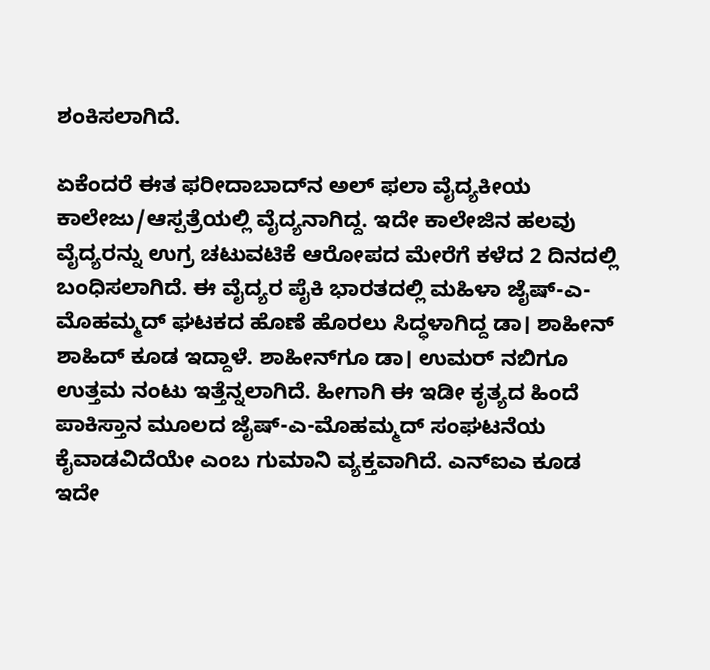ಶಂಕಿಸಲಾಗಿದೆ.

ಏಕೆಂದರೆ ಈತ ಫರೀದಾಬಾದ್‌ನ ಅಲ್‌ ಫಲಾ ವೈದ್ಯಕೀಯ ಕಾಲೇಜು/ಆಸ್ಪತ್ರೆಯಲ್ಲಿ ವೈದ್ಯನಾಗಿದ್ದ. ಇದೇ ಕಾಲೇಜಿನ ಹಲವು ವೈದ್ಯರನ್ನು ಉಗ್ರ ಚಟುವಟಿಕೆ ಆರೋಪದ ಮೇರೆಗೆ ಕಳೆದ 2 ದಿನದಲ್ಲಿ ಬಂಧಿಸಲಾಗಿದೆ. ಈ ವೈದ್ಯರ ಪೈಕಿ ಭಾರತದಲ್ಲಿ ಮಹಿಳಾ ಜೈಷ್‌-ಎ-ಮೊಹಮ್ಮದ್‌ ಘಟಕದ ಹೊಣೆ ಹೊರಲು ಸಿದ್ಧಳಾಗಿದ್ದ ಡಾ। ಶಾಹೀನ್‌ ಶಾಹಿದ್ ಕೂಡ ಇದ್ದಾಳೆ. ಶಾಹೀನ್‌ಗೂ ಡಾ। ಉಮರ್‌ ನಬಿಗೂ ಉತ್ತಮ ನಂಟು ಇತ್ತೆನ್ನಲಾಗಿದೆ. ಹೀಗಾಗಿ ಈ ಇಡೀ ಕೃತ್ಯದ ಹಿಂದೆ ಪಾಕಿಸ್ತಾನ ಮೂಲದ ಜೈಷ್‌-ಎ-ಮೊಹಮ್ಮದ್‌ ಸಂಘಟನೆಯ ಕೈವಾಡವಿದೆಯೇ ಎಂಬ ಗುಮಾನಿ ವ್ಯಕ್ತವಾಗಿದೆ. ಎನ್‌ಐಎ ಕೂಡ ಇದೇ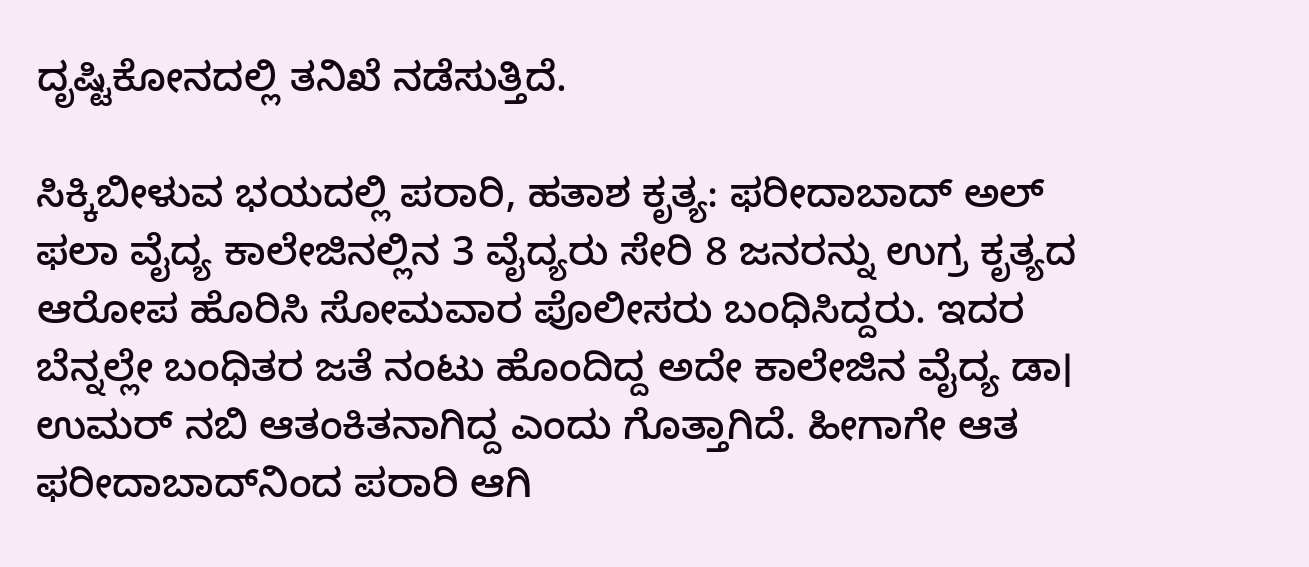ದೃಷ್ಟಿಕೋನದಲ್ಲಿ ತನಿಖೆ ನಡೆಸುತ್ತಿದೆ.

ಸಿಕ್ಕಿಬೀಳುವ ಭಯದಲ್ಲಿ ಪರಾರಿ, ಹತಾಶ ಕೃತ್ಯ: ಫರೀದಾಬಾದ್ ಅಲ್‌ ಫಲಾ ವೈದ್ಯ ಕಾಲೇಜಿನಲ್ಲಿನ 3 ವೈದ್ಯರು ಸೇರಿ 8 ಜನರನ್ನು ಉಗ್ರ ಕೃತ್ಯದ ಆರೋಪ ಹೊರಿಸಿ ಸೋಮವಾರ ಪೊಲೀಸರು ಬಂಧಿಸಿದ್ದರು. ಇದರ ಬೆನ್ನಲ್ಲೇ ಬಂಧಿತರ ಜತೆ ನಂಟು ಹೊಂದಿದ್ದ ಅದೇ ಕಾಲೇಜಿನ ವೈದ್ಯ ಡಾ। ಉಮರ್‌ ನಬಿ ಆತಂಕಿತನಾಗಿದ್ದ ಎಂದು ಗೊತ್ತಾಗಿದೆ. ಹೀಗಾಗೇ ಆತ ಫರೀದಾಬಾದ್‌ನಿಂದ ಪರಾರಿ ಆಗಿ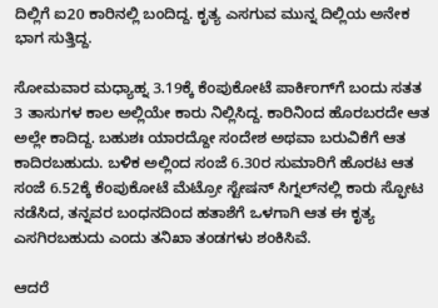ದಿಲ್ಲಿಗೆ ಐ20 ಕಾರಿನಲ್ಲಿ ಬಂದಿದ್ದ. ಕೃತ್ಯ ಎಸಗುವ ಮುನ್ನ ದಿಲ್ಲಿಯ ಅನೇಕ ಭಾಗ ಸುತ್ತಿದ್ದ.

ಸೋಮವಾರ ಮಧ್ಯಾಹ್ನ 3.19ಕ್ಕೆ ಕೆಂಪುಕೋಟೆ ಪಾರ್ಕಿಂಗ್‌ಗೆ ಬಂದು ಸತತ 3 ತಾಸುಗಳ ಕಾಲ ಅಲ್ಲಿಯೇ ಕಾರು ನಿಲ್ಲಿಸಿದ್ದ. ಕಾರಿನಿಂದ ಹೊರಬರದೇ ಆತ ಅಲ್ಲೇ ಕಾದಿದ್ದ. ಬಹುಶಃ ಯಾರದ್ದೋ ಸಂದೇಶ ಅಥವಾ ಬರುವಿಕೆಗೆ ಆತ ಕಾದಿರಬಹುದು. ಬಳಿಕ ಅಲ್ಲಿಂದ ಸಂಜೆ 6.30ರ ಸುಮಾರಿಗೆ ಹೊರಟ ಆತ ಸಂಜೆ 6.52ಕ್ಕೆ ಕೆಂಪುಕೋಟೆ ಮೆಟ್ರೋ ಸ್ಟೇಷನ್‌ ಸಿಗ್ನಲ್‌ನಲ್ಲಿ ಕಾರು ಸ್ಫೋಟ ನಡೆಸಿದ, ತನ್ನವರ ಬಂಧನದಿಂದ ಹತಾಶೆಗೆ ಒಳಗಾಗಿ ಆತ ಈ ಕೃತ್ಯ ಎಸಗಿರಬಹುದು ಎಂದು ತನಿಖಾ ತಂಡಗಳು ಶಂಕಿಸಿವೆ.

ಆದರೆ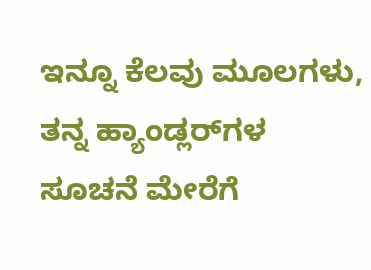ಇನ್ನೂ ಕೆಲವು ಮೂಲಗಳು, ತನ್ನ ಹ್ಯಾಂಡ್ಲರ್‌ಗಳ ಸೂಚನೆ ಮೇರೆಗೆ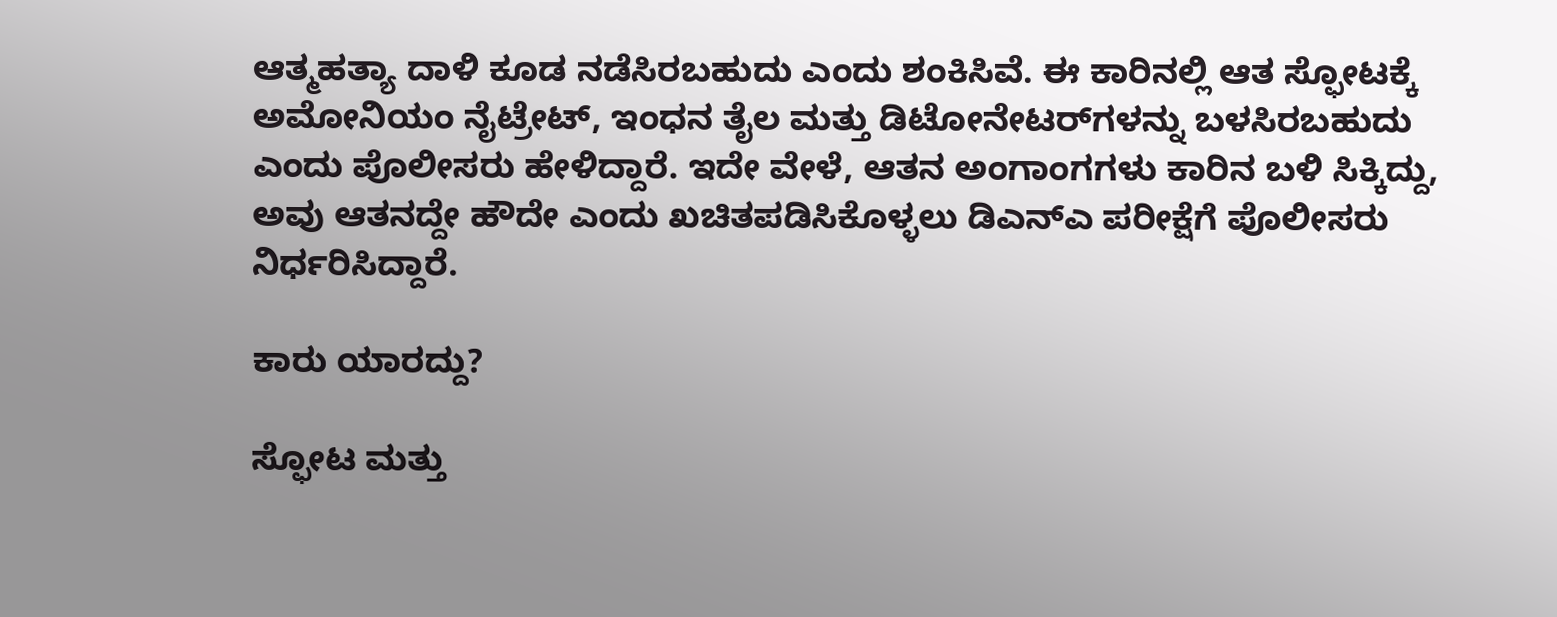ಆತ್ಮಹತ್ಯಾ ದಾಳಿ ಕೂಡ ನಡೆಸಿರಬಹುದು ಎಂದು ಶಂಕಿಸಿವೆ. ಈ ಕಾರಿನಲ್ಲಿ ಆತ ಸ್ಫೋಟಕ್ಕೆ ಅಮೋನಿಯಂ ನೈಟ್ರೇಟ್, ಇಂಧನ ತೈಲ ಮತ್ತು ಡಿಟೋನೇಟರ್‌ಗಳನ್ನು ಬಳಸಿರಬಹುದು ಎಂದು ಪೊಲೀಸರು ಹೇಳಿದ್ದಾರೆ. ಇದೇ ವೇಳೆ, ಆತನ ಅಂಗಾಂಗಗಳು ಕಾರಿನ ಬಳಿ ಸಿಕ್ಕಿದ್ದು, ಅವು ಆತನದ್ದೇ ಹೌದೇ ಎಂದು ಖಚಿತಪಡಿಸಿಕೊಳ್ಳಲು ಡಿಎನ್‌ಎ ಪರೀಕ್ಷೆಗೆ ಪೊಲೀಸರು ನಿರ್ಧರಿಸಿದ್ದಾರೆ.

ಕಾರು ಯಾರದ್ದು?

ಸ್ಫೋಟ ಮತ್ತು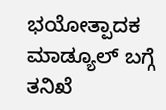ಭಯೋತ್ಪಾದಕ ಮಾಡ್ಯೂಲ್ ಬಗ್ಗೆ ತನಿಖೆ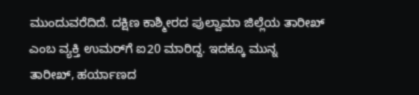ಮುಂದುವರೆದಿದೆ. ದಕ್ಷಿಣ ಕಾಶ್ಮೀರದ ಪುಲ್ವಾಮಾ ಜಿಲ್ಲೆಯ ತಾರೀಖ್‌ ಎಂಬ ವ್ಯಕ್ತಿ ಉಮರ್‌ಗೆ ಐ20 ಮಾರಿದ್ದ. ಇದಕ್ಕೂ ಮುನ್ನ ತಾರೀಖ್, ಹರ್ಯಾಣದ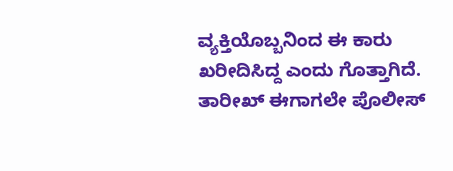ವ್ಯಕ್ತಿಯೊಬ್ಬನಿಂದ ಈ ಕಾರು ಖರೀದಿಸಿದ್ದ ಎಂದು ಗೊತ್ತಾಗಿದೆ. ತಾರೀಖ್ ಈಗಾಗಲೇ ಪೊಲೀಸ್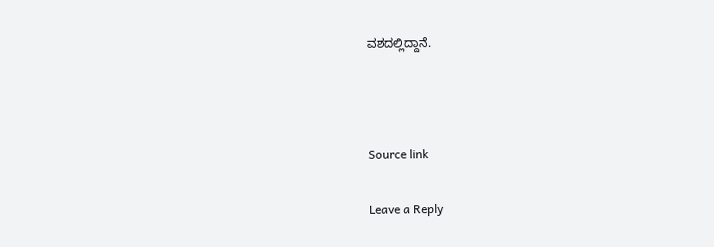ವಶದಲ್ಲಿದ್ದಾನೆ.



Source link

Leave a Reply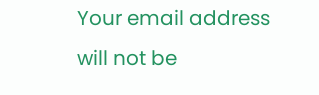Your email address will not be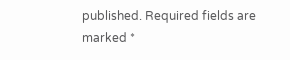published. Required fields are marked *